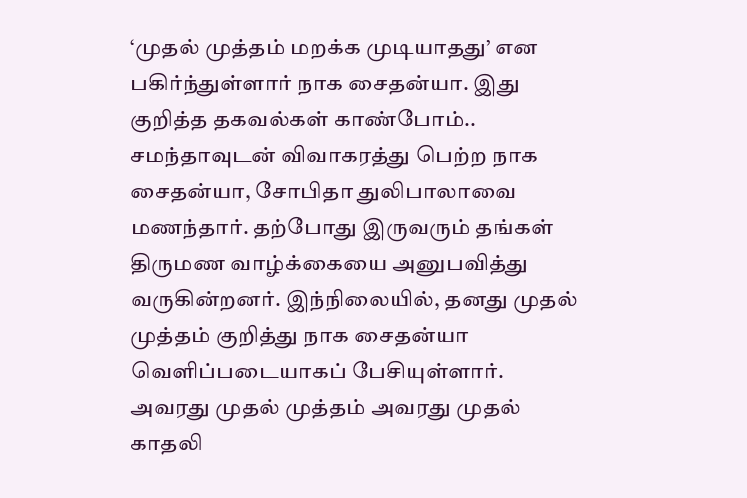‘முதல் முத்தம் மறக்க முடியாதது’ என பகிர்ந்துள்ளார் நாக சைதன்யா. இது குறித்த தகவல்கள் காண்போம்..
சமந்தாவுடன் விவாகரத்து பெற்ற நாக சைதன்யா, சோபிதா துலிபாலாவை மணந்தார். தற்போது இருவரும் தங்கள் திருமண வாழ்க்கையை அனுபவித்து வருகின்றனர். இந்நிலையில், தனது முதல் முத்தம் குறித்து நாக சைதன்யா வெளிப்படையாகப் பேசியுள்ளார்.
அவரது முதல் முத்தம் அவரது முதல் காதலி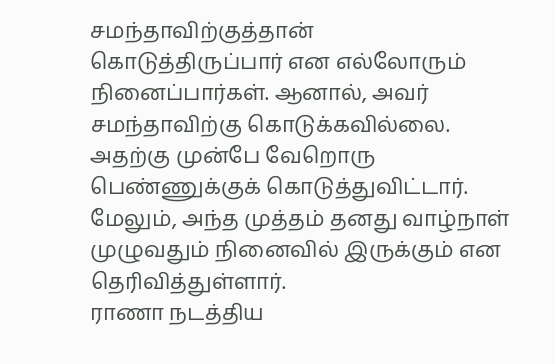சமந்தாவிற்குத்தான் கொடுத்திருப்பார் என எல்லோரும் நினைப்பார்கள். ஆனால், அவர் சமந்தாவிற்கு கொடுக்கவில்லை. அதற்கு முன்பே வேறொரு பெண்ணுக்குக் கொடுத்துவிட்டார். மேலும், அந்த முத்தம் தனது வாழ்நாள் முழுவதும் நினைவில் இருக்கும் என தெரிவித்துள்ளார்.
ராணா நடத்திய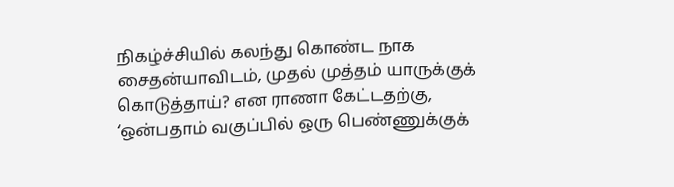நிகழ்ச்சியில் கலந்து கொண்ட நாக சைதன்யாவிடம், முதல் முத்தம் யாருக்குக் கொடுத்தாய்? என ராணா கேட்டதற்கு, ‘ஒன்பதாம் வகுப்பில் ஒரு பெண்ணுக்குக்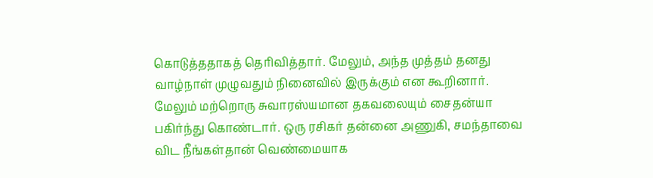கொடுத்ததாகத் தெரிவித்தார். மேலும், அந்த முத்தம் தனது வாழ்நாள் முழுவதும் நினைவில் இருக்கும் என கூறினார்.
மேலும் மற்றொரு சுவாரஸ்யமான தகவலையும் சைதன்யா பகிர்ந்து கொண்டார். ஒரு ரசிகர் தன்னை அணுகி, சமந்தாவை விட நீங்கள்தான் வெண்மையாக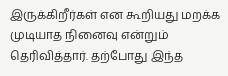இருக்கிறீர்கள் என கூறியது மறக்க முடியாத நினைவு என்றும் தெரிவித்தார். தற்போது இந்த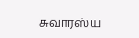சுவாரஸ்ய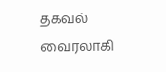தகவல் வைரலாகி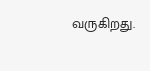வருகிறது.